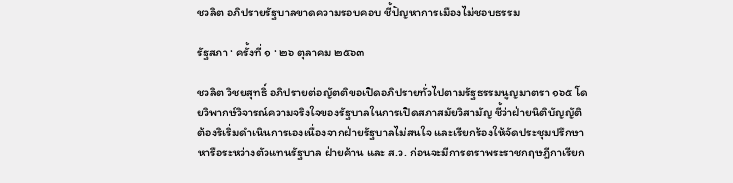ชวลิต อภิปรายรัฐบาลขาดความรอบคอบ ชี้ปัญหาการเมืองไม่ชอบธรรม

รัฐสภา · ครั้งที่ ๑ · ๒๖ ตุลาคม ๒๕๖๓

ชวลิต วิชยสุทธิ์ อภิปรายต่อญัตติขอเปิดอภิปรายทั่วไปตามรัฐธรรมนูญมาตรา ๑๖๕ โดยวิพากษ์วิจารณ์ความจริงใจของรัฐบาลในการเปิดสภาสมัยวิสามัญ ชี้ว่าฝ่ายนิติบัญญัติต้องริเริ่มดำเนินการเองเนื่องจากฝ่ายรัฐบาลไม่สนใจ และเรียกร้องให้จัดประชุมปรึกษาหารือระหว่างตัวแทนรัฐบาล ฝ่ายค้าน และ ส.ว. ก่อนจะมีการตราพระราชกฤษฎีกาเรียก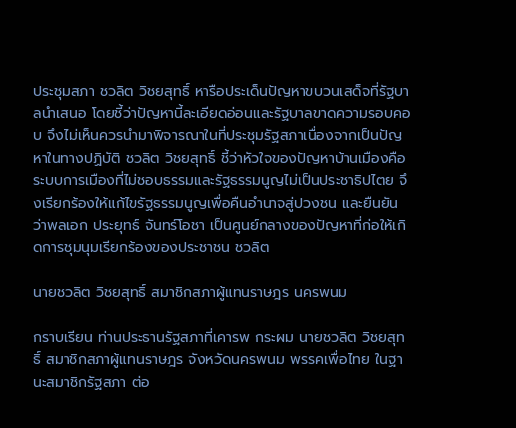ประชุมสภา ชวลิต วิชยสุทธิ์ หารือประเด็นปัญหาขบวนเสด็จที่รัฐบาลนำเสนอ โดยชี้ว่าปัญหานี้ละเอียดอ่อนและรัฐบาลขาดความรอบคอบ จึงไม่เห็นควรนำมาพิจารณาในที่ประชุมรัฐสภาเนื่องจากเป็นปัญหาในทางปฏิบัติ ชวลิต วิชยสุทธิ์ ชี้ว่าหัวใจของปัญหาบ้านเมืองคือระบบการเมืองที่ไม่ชอบธรรมและรัฐธรรมนูญไม่เป็นประชาธิปไตย จึงเรียกร้องให้แก้ไขรัฐธรรมนูญเพื่อคืนอำนาจสู่ปวงชน และยืนยันว่าพลเอก ประยุทธ์ จันทร์โอชา เป็นศูนย์กลางของปัญหาที่ก่อให้เกิดการชุมนุมเรียกร้องของประชาชน ชวลิต

นายชวลิต วิชยสุทธิ์ สมาชิกสภาผู้แทนราษฎร นครพนม

กราบเรียน ท่านประธานรัฐสภาที่เคารพ กระผม นายชวลิต วิชยสุทธิ์ สมาชิกสภาผู้แทนราษฎร จังหวัดนครพนม พรรคเพื่อไทย ในฐานะสมาชิกรัฐสภา ต่อ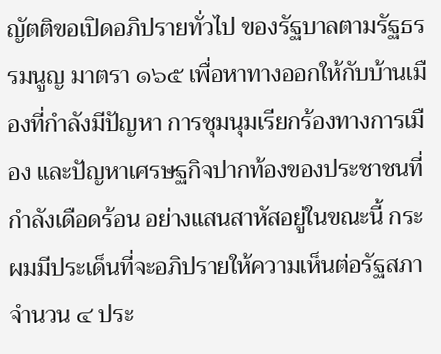ญัตติขอเปิดอภิปรายทั่วไป ของรัฐบาลตามรัฐธรรมนูญ มาตรา ๑๖๕ เพื่อหาทางออกให้กับบ้านเมืองที่กำลังมีปัญหา การชุมนุมเรียกร้องทางการเมือง และปัญหาเศรษฐกิจปากท้องของประชาชนที่กำลังเดือดร้อน อย่างแสนสาหัสอยู่ในขณะนี้ กระผมมีประเด็นที่จะอภิปรายให้ความเห็นต่อรัฐสภา จำนวน ๔ ประ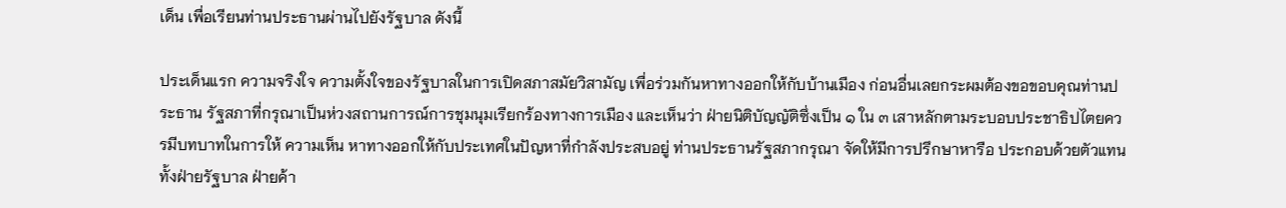เด็น เพื่อเรียนท่านประธานผ่านไปยังรัฐบาล ดังนี้

ประเด็นแรก ความจริงใจ ความตั้งใจของรัฐบาลในการเปิดสภาสมัยวิสามัญ เพื่อร่วมกันหาทางออกให้กับบ้านเมือง ก่อนอื่นเลยกระผมต้องขอขอบคุณท่านประธาน รัฐสภาที่กรุณาเป็นห่วงสถานการณ์การชุมนุมเรียกร้องทางการเมือง และเห็นว่า ฝ่ายนิติบัญญัติซึ่งเป็น ๑ ใน ๓ เสาหลักตามระบอบประชาธิปไตยควรมีบทบาทในการให้ ความเห็น หาทางออกให้กับประเทศในปัญหาที่กำลังประสบอยู่ ท่านประธานรัฐสภากรุณา จัดให้มีการปรึกษาหารือ ประกอบด้วยตัวแทน ทั้งฝ่ายรัฐบาล ฝ่ายค้า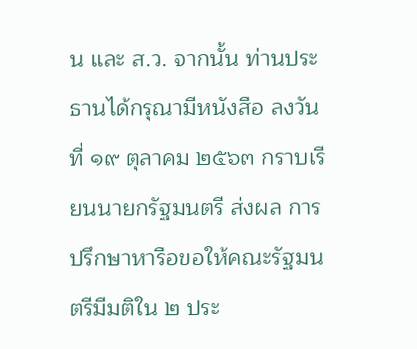น และ ส.ว. จากนั้น ท่านประธานได้กรุณามีหนังสือ ลงวันที่ ๑๙ ตุลาคม ๒๕๖๓ กราบเรียนนายกรัฐมนตรี ส่งผล การปรึกษาหารือขอให้คณะรัฐมนตรีมีมติใน ๒ ประ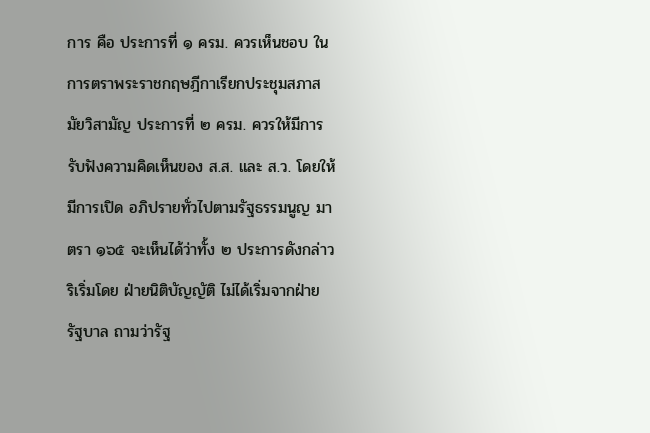การ คือ ประการที่ ๑ ครม. ควรเห็นชอบ ในการตราพระราชกฤษฎีกาเรียกประชุมสภาสมัยวิสามัญ ประการที่ ๒ ครม. ควรให้มีการรับฟังความคิดเห็นของ ส.ส. และ ส.ว. โดยให้มีการเปิด อภิปรายทั่วไปตามรัฐธรรมนูญ มาตรา ๑๖๕ จะเห็นได้ว่าทั้ง ๒ ประการดังกล่าวริเริ่มโดย ฝ่ายนิติบัญญัติ ไม่ได้เริ่มจากฝ่ายรัฐบาล ถามว่ารัฐ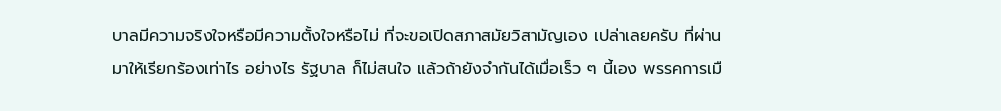บาลมีความจริงใจหรือมีความตั้งใจหรือไม่ ที่จะขอเปิดสภาสมัยวิสามัญเอง เปล่าเลยครับ ที่ผ่านมาให้เรียกร้องเท่าไร อย่างไร รัฐบาล ก็ไม่สนใจ แล้วถ้ายังจำกันได้เมื่อเร็ว ๆ นี้เอง พรรคการเมื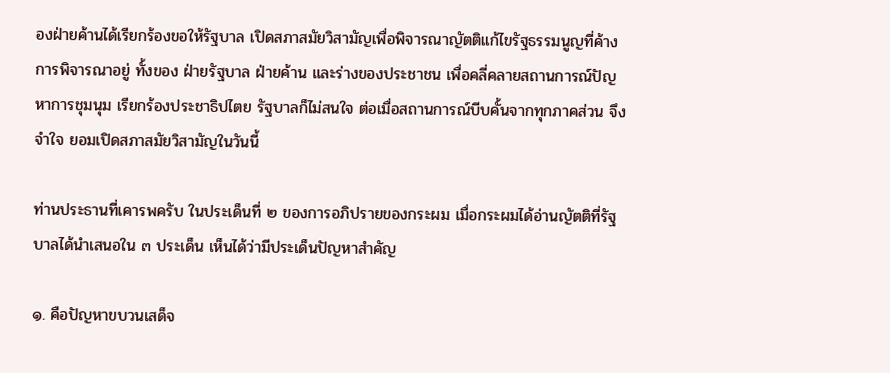องฝ่ายค้านได้เรียกร้องขอให้รัฐบาล เปิดสภาสมัยวิสามัญเพื่อพิจารณาญัตติแก้ไขรัฐธรรมนูญที่ค้างการพิจารณาอยู่ ทั้งของ ฝ่ายรัฐบาล ฝ่ายค้าน และร่างของประชาชน เพื่อคลี่คลายสถานการณ์ปัญหาการชุมนุม เรียกร้องประชาธิปไตย รัฐบาลก็ไม่สนใจ ต่อเมื่อสถานการณ์บีบคั้นจากทุกภาคส่วน จึงจำใจ ยอมเปิดสภาสมัยวิสามัญในวันนี้

ท่านประธานที่เคารพครับ ในประเด็นที่ ๒ ของการอภิปรายของกระผม เมื่อกระผมได้อ่านญัตติที่รัฐบาลได้นำเสนอใน ๓ ประเด็น เห็นได้ว่ามีประเด็นปัญหาสำคัญ

๑. คือปัญหาขบวนเสด็จ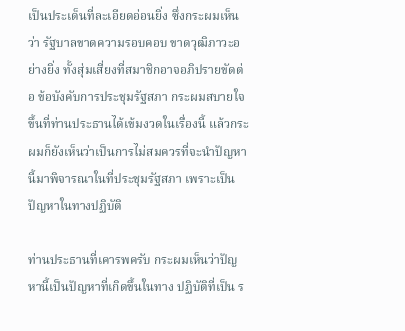เป็นประเด็นที่ละเอียดอ่อนยิ่ง ซึ่งกระผมเห็นว่า รัฐบาลขาดความรอบคอบ ขาดวุฒิภาวะอย่างยิ่ง ทั้งสุ่มเสี่ยงที่สมาชิกอาจอภิปรายขัดต่อ ข้อบังคับการประชุมรัฐสภา กระผมสบายใจขึ้นที่ท่านประธานได้เข้มงวดในเรื่องนี้ แล้วกระผมก็ยังเห็นว่าเป็นการไม่สมควรที่จะนำปัญหานี้มาพิจารณาในที่ประชุมรัฐสภา เพราะเป็นปัญหาในทางปฏิบัติ

ท่านประธานที่เคารพครับ กระผมเห็นว่าปัญหานี้เป็นปัญหาที่เกิดขึ้นในทาง ปฏิบัติที่เป็น ร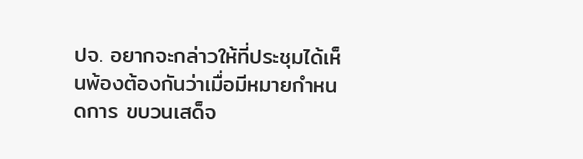ปจ. อยากจะกล่าวให้ที่ประชุมได้เห็นพ้องต้องกันว่าเมื่อมีหมายกำหนดการ ขบวนเสด็จ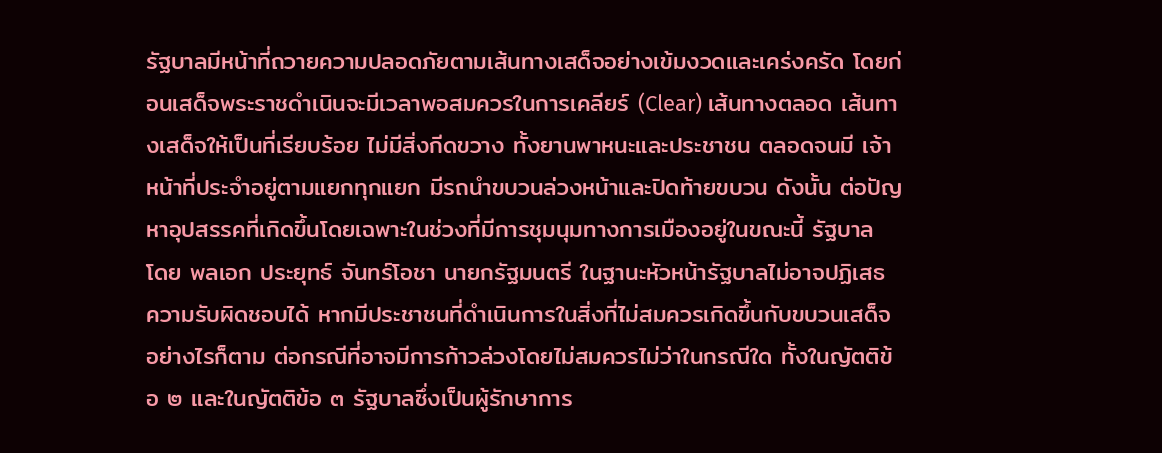รัฐบาลมีหน้าที่ถวายความปลอดภัยตามเส้นทางเสด็จอย่างเข้มงวดและเคร่งครัด โดยก่อนเสด็จพระราชดำเนินจะมีเวลาพอสมควรในการเคลียร์ (Clear) เส้นทางตลอด เส้นทางเสด็จให้เป็นที่เรียบร้อย ไม่มีสิ่งกีดขวาง ทั้งยานพาหนะและประชาชน ตลอดจนมี เจ้าหน้าที่ประจำอยู่ตามแยกทุกแยก มีรถนำขบวนล่วงหน้าและปิดท้ายขบวน ดังนั้น ต่อปัญหาอุปสรรคที่เกิดขึ้นโดยเฉพาะในช่วงที่มีการชุมนุมทางการเมืองอยู่ในขณะนี้ รัฐบาล โดย พลเอก ประยุทธ์ จันทร์โอชา นายกรัฐมนตรี ในฐานะหัวหน้ารัฐบาลไม่อาจปฏิเสธ ความรับผิดชอบได้ หากมีประชาชนที่ดำเนินการในสิ่งที่ไม่สมควรเกิดขึ้นกับขบวนเสด็จ อย่างไรก็ตาม ต่อกรณีที่อาจมีการก้าวล่วงโดยไม่สมควรไม่ว่าในกรณีใด ทั้งในญัตติข้อ ๒ และในญัตติข้อ ๓ รัฐบาลซึ่งเป็นผู้รักษาการ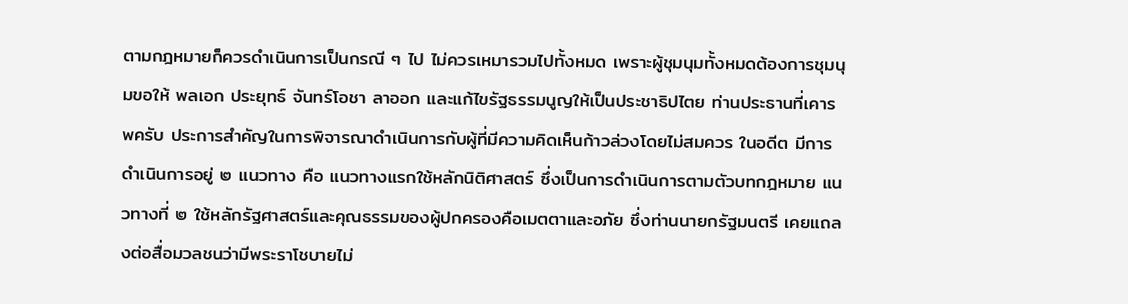ตามกฎหมายก็ควรดำเนินการเป็นกรณี ๆ ไป ไม่ควรเหมารวมไปทั้งหมด เพราะผู้ชุมนุมทั้งหมดต้องการชุมนุมขอให้ พลเอก ประยุทธ์ จันทร์โอชา ลาออก และแก้ไขรัฐธรรมนูญให้เป็นประชาธิปไตย ท่านประธานที่เคารพครับ ประการสำคัญในการพิจารณาดำเนินการกับผู้ที่มีความคิดเห็นก้าวล่วงโดยไม่สมควร ในอดีต มีการดำเนินการอยู่ ๒ แนวทาง คือ แนวทางแรกใช้หลักนิติศาสตร์ ซึ่งเป็นการดำเนินการตามตัวบทกฎหมาย แนวทางที่ ๒ ใช้หลักรัฐศาสตร์และคุณธรรมของผู้ปกครองคือเมตตาและอภัย ซึ่งท่านนายกรัฐมนตรี เคยแถลงต่อสื่อมวลชนว่ามีพระราโชบายไม่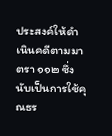ประสงค์ให้ดำเนินคดีตามมาตรา ๑๑๒ ซึ่งนับเป็นการใช้คุณธร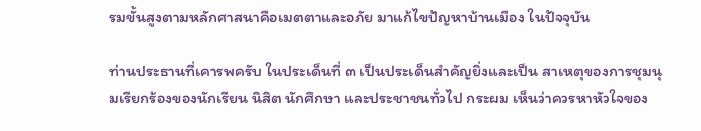รมขั้นสูงตามหลักศาสนาคือเมตตาและอภัย มาแก้ไขปัญหาบ้านเมือง ในปัจจุบัน

ท่านประธานที่เคารพครับ ในประเด็นที่ ๓ เป็นประเด็นสำคัญยิ่งและเป็น สาเหตุของการชุมนุมเรียกร้องของนักเรียน นิสิต นักศึกษา และประชาชนทั่วไป กระผม เห็นว่าควรหาหัวใจของ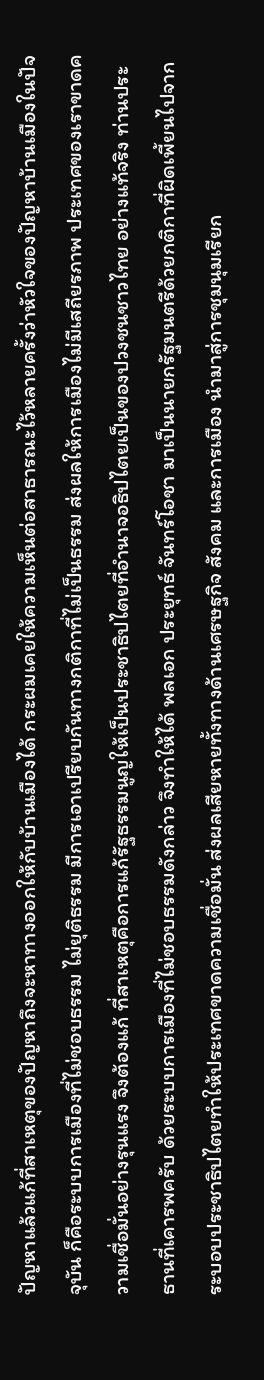ปัญหาแล้วแก้ที่สาเหตุของปัญหาถึงจะหาทางออกให้กับบ้านเมืองได้ กระผมเคยให้ความเห็นต่อสาธารณะไว้หลายครั้งว่าหัวใจของปัญหาบ้านเมืองในปัจจุบัน ก็คือระบบการเมืองที่ไม่ชอบธรรม ไม่ยุติธรรม มีการเอาเปรียบกันทางกติกาที่ไม่เป็นธรรม ส่งผลให้การเมืองไม่มีเสถียรภาพ ประเทศของเราขาดความเชื่อมั่นอย่างรุนแรง จึงต้องแก้ ที่สาเหตุคือการแก้รัฐธรรมนูญให้เป็นประชาธิปไตยที่อำนาจอธิปไตยเป็นของปวงชนชาวไทย อย่างแท้จริง ท่านประธานที่เคารพครับ ด้วยระบบการเมืองที่ไม่ชอบธรรมดังกล่าว จึงทำให้ได้ พลเอก ประยุทธ์ จันทร์โอชา มาเป็นนายกรัฐมนตรีด้วยกติกาที่ผิดเพี้ยนไปจาก ระบอบประชาธิปไตยทำให้ประเทศขาดความเชื่อมั่น ส่งผลเสียหายทั้งทางด้านเศรษฐกิจ สังคม และการเมือง นำมาสู่การชุมนุมเรียก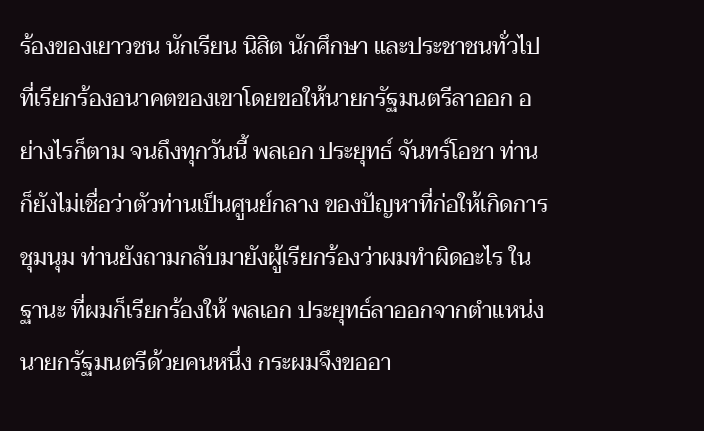ร้องของเยาวชน นักเรียน นิสิต นักศึกษา และประชาชนทั่วไปที่เรียกร้องอนาคตของเขาโดยขอให้นายกรัฐมนตรีลาออก อย่างไรก็ตาม จนถึงทุกวันนี้ พลเอก ประยุทธ์ จันทร์โอชา ท่านก็ยังไม่เชื่อว่าตัวท่านเป็นศูนย์กลาง ของปัญหาที่ก่อให้เกิดการชุมนุม ท่านยังถามกลับมายังผู้เรียกร้องว่าผมทำผิดอะไร ในฐานะ ที่ผมก็เรียกร้องให้ พลเอก ประยุทธ์ลาออกจากตำแหน่งนายกรัฐมนตรีด้วยคนหนึ่ง กระผมจึงขออา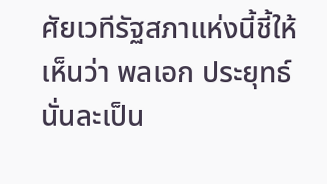ศัยเวทีรัฐสภาแห่งนี้ชี้ให้เห็นว่า พลเอก ประยุทธ์นั่นละเป็น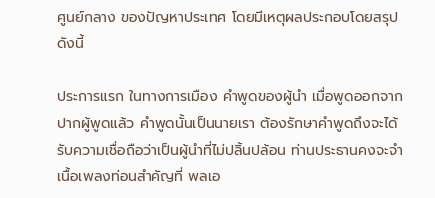ศูนย์กลาง ของปัญหาประเทศ โดยมีเหตุผลประกอบโดยสรุป ดังนี้

ประการแรก ในทางการเมือง คำพูดของผู้นำ เมื่อพูดออกจากปากผู้พูดแล้ว คำพูดนั้นเป็นนายเรา ต้องรักษาคำพูดถึงจะได้รับความเชื่อถือว่าเป็นผู้นำที่ไม่ปลิ้นปล้อน ท่านประธานคงจะจำเนื้อเพลงท่อนสำคัญที่ พลเอ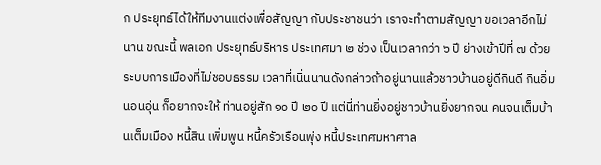ก ประยุทธ์ได้ให้ทีมงานแต่งเพื่อสัญญา กับประชาชนว่า เราจะทำตามสัญญา ขอเวลาอีกไม่นาน ขณะนี้ พลเอก ประยุทธ์บริหาร ประเทศมา ๒ ช่วง เป็นเวลากว่า ๖ ปี ย่างเข้าปีที่ ๗ ด้วยระบบการเมืองที่ไม่ชอบธรรม เวลาที่เนิ่นนานดังกล่าวถ้าอยู่นานแล้วชาวบ้านอยู่ดีกินดี กินอิ่ม นอนอุ่น ก็อยากจะให้ ท่านอยู่สัก ๑๐ ปี ๒๐ ปี แต่นี่ท่านยิ่งอยู่ชาวบ้านยิ่งยากจน คนจนเต็มบ้านเต็มเมือง หนี้สิน เพิ่มพูน หนี้ครัวเรือนพุ่ง หนี้ประเทศมหาศาล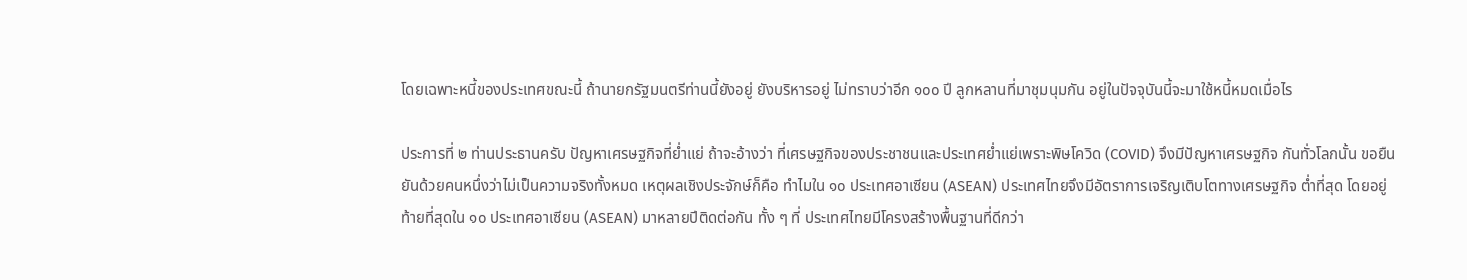โดยเฉพาะหนี้ของประเทศขณะนี้ ถ้านายกรัฐมนตรีท่านนี้ยังอยู่ ยังบริหารอยู่ ไม่ทราบว่าอีก ๑๐๐ ปี ลูกหลานที่มาชุมนุมกัน อยู่ในปัจจุบันนี้จะมาใช้หนี้หมดเมื่อไร

ประการที่ ๒ ท่านประธานครับ ปัญหาเศรษฐกิจที่ย่ำแย่ ถ้าจะอ้างว่า ที่เศรษฐกิจของประชาชนและประเทศย่ำแย่เพราะพิษโควิด (COVID) จึงมีปัญหาเศรษฐกิจ กันทั่วโลกนั้น ขอยืนยันด้วยคนหนึ่งว่าไม่เป็นความจริงทั้งหมด เหตุผลเชิงประจักษ์ก็คือ ทำไมใน ๑๐ ประเทศอาเซียน (ASEAN) ประเทศไทยจึงมีอัตราการเจริญเติบโตทางเศรษฐกิจ ต่ำที่สุด โดยอยู่ท้ายที่สุดใน ๑๐ ประเทศอาเซียน (ASEAN) มาหลายปีติดต่อกัน ทั้ง ๆ ที่ ประเทศไทยมีโครงสร้างพื้นฐานที่ดีกว่า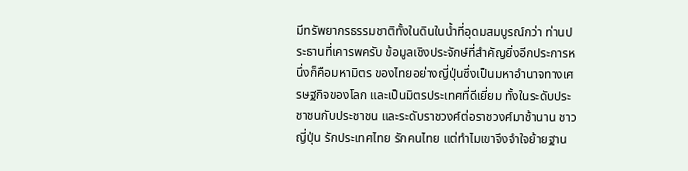มีทรัพยากรธรรมชาติทั้งในดินในน้ำที่อุดมสมบูรณ์กว่า ท่านประธานที่เคารพครับ ข้อมูลเชิงประจักษ์ที่สำคัญยิ่งอีกประการหนึ่งก็คือมหามิตร ของไทยอย่างญี่ปุ่นซึ่งเป็นมหาอำนาจทางเศรษฐกิจของโลก และเป็นมิตรประเทศที่ดีเยี่ยม ทั้งในระดับประชาชนกับประชาชน และระดับราชวงศ์ต่อราชวงศ์มาช้านาน ชาวญี่ปุ่น รักประเทศไทย รักคนไทย แต่ทำไมเขาจึงจำใจย้ายฐาน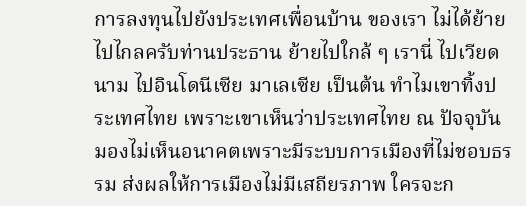การลงทุนไปยังประเทศเพื่อนบ้าน ของเรา ไม่ได้ย้ายไปไกลครับท่านประธาน ย้ายไปใกล้ ๆ เรานี่ ไปเวียดนาม ไปอินโดนีเซีย มาเลเซีย เป็นต้น ทำไมเขาทิ้งประเทศไทย เพราะเขาเห็นว่าประเทศไทย ณ ปัจจุบัน มองไม่เห็นอนาคตเพราะมีระบบการเมืองที่ไม่ชอบธรรม ส่งผลให้การเมืองไม่มีเสถียรภาพ ใครจะก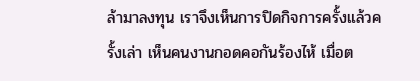ล้ามาลงทุน เราจึงเห็นการปิดกิจการครั้งแล้วครั้งเล่า เห็นคนงานกอดคอกันร้องไห้ เมื่อต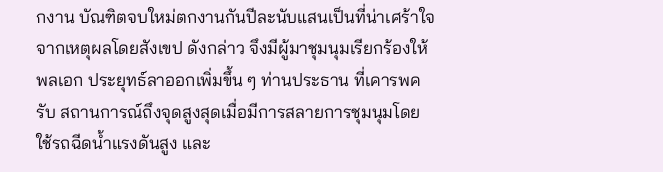กงาน บัณฑิตจบใหม่ตกงานกันปีละนับแสนเป็นที่น่าเศร้าใจ จากเหตุผลโดยสังเขป ดังกล่าว จึงมีผู้มาชุมนุมเรียกร้องให้ พลเอก ประยุทธ์ลาออกเพิ่มขึ้น ๆ ท่านประธาน ที่เคารพครับ สถานการณ์ถึงจุดสูงสุดเมื่อมีการสลายการชุมนุมโดยใช้รถฉีดน้ำแรงดันสูง และ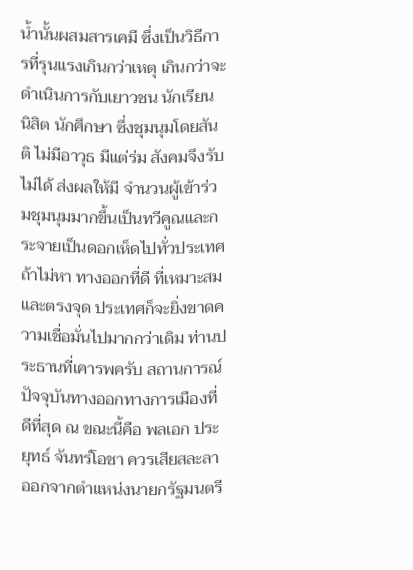น้ำนั้นผสมสารเคมี ซึ่งเป็นวิธีการที่รุนแรงเกินกว่าเหตุ เกินกว่าจะดำเนินการกับเยาวชน นักเรียน นิสิต นักศึกษา ซึ่งชุมนุมโดยสันติ ไม่มีอาวุธ มีแต่ร่ม สังคมจึงรับไม่ได้ ส่งผลให้มี จำนวนผู้เข้าร่วมชุมนุมมากขึ้นเป็นทวีคูณและกระจายเป็นดอกเห็ดไปทั่วประเทศ ถ้าไม่หา ทางออกที่ดี ที่เหมาะสม และตรงจุด ประเทศก็จะยิ่งขาดความเชื่อมั่นไปมากกว่าเดิม ท่านประธานที่เคารพครับ สถานการณ์ปัจจุบันทางออกทางการเมืองที่ดีที่สุด ณ ขณะนี้คือ พลเอก ประยุทธ์ จันทร์โอชา ควรเสียสละลาออกจากตำแหน่งนายกรัฐมนตรี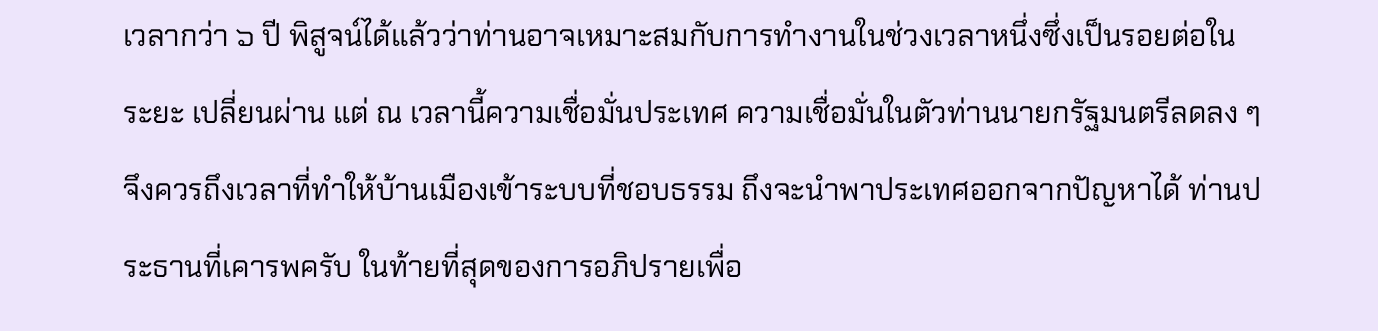เวลากว่า ๖ ปี พิสูจน์ได้แล้วว่าท่านอาจเหมาะสมกับการทำงานในช่วงเวลาหนึ่งซึ่งเป็นรอยต่อในระยะ เปลี่ยนผ่าน แต่ ณ เวลานี้ความเชื่อมั่นประเทศ ความเชื่อมั่นในตัวท่านนายกรัฐมนตรีลดลง ๆ จึงควรถึงเวลาที่ทำให้บ้านเมืองเข้าระบบที่ชอบธรรม ถึงจะนำพาประเทศออกจากปัญหาได้ ท่านประธานที่เคารพครับ ในท้ายที่สุดของการอภิปรายเพื่อ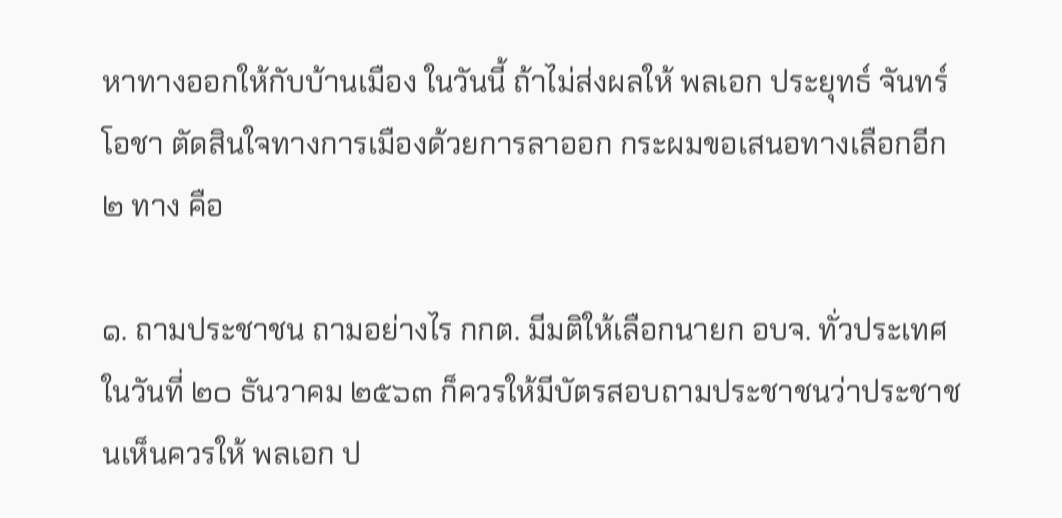หาทางออกให้กับบ้านเมือง ในวันนี้ ถ้าไม่ส่งผลให้ พลเอก ประยุทธ์ จันทร์โอชา ตัดสินใจทางการเมืองด้วยการลาออก กระผมขอเสนอทางเลือกอีก ๒ ทาง คือ

๑. ถามประชาชน ถามอย่างไร กกต. มีมติให้เลือกนายก อบจ. ทั่วประเทศ ในวันที่ ๒๐ ธันวาคม ๒๕๖๓ ก็ควรให้มีบัตรสอบถามประชาชนว่าประชาชนเห็นควรให้ พลเอก ป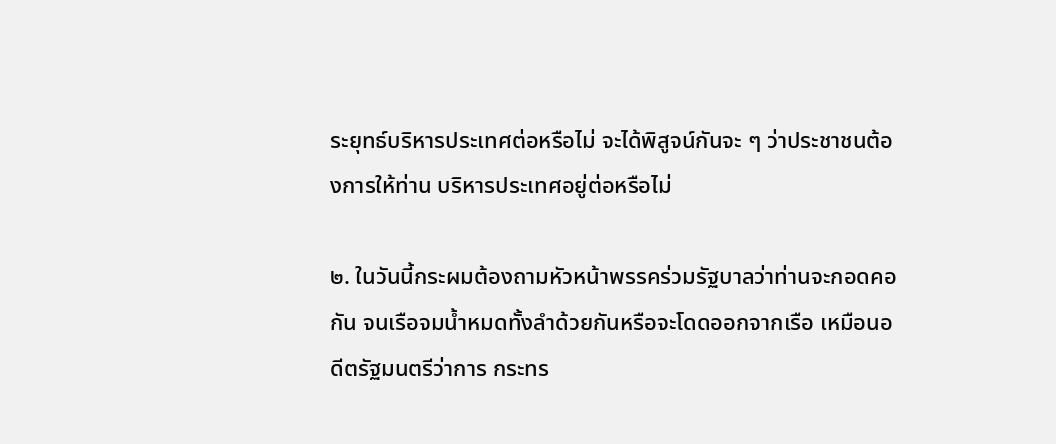ระยุทธ์บริหารประเทศต่อหรือไม่ จะได้พิสูจน์กันจะ ๆ ว่าประชาชนต้องการให้ท่าน บริหารประเทศอยู่ต่อหรือไม่

๒. ในวันนี้กระผมต้องถามหัวหน้าพรรคร่วมรัฐบาลว่าท่านจะกอดคอกัน จนเรือจมน้ำหมดทั้งลำด้วยกันหรือจะโดดออกจากเรือ เหมือนอดีตรัฐมนตรีว่าการ กระทร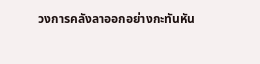วงการคลังลาออกอย่างกะทันหัน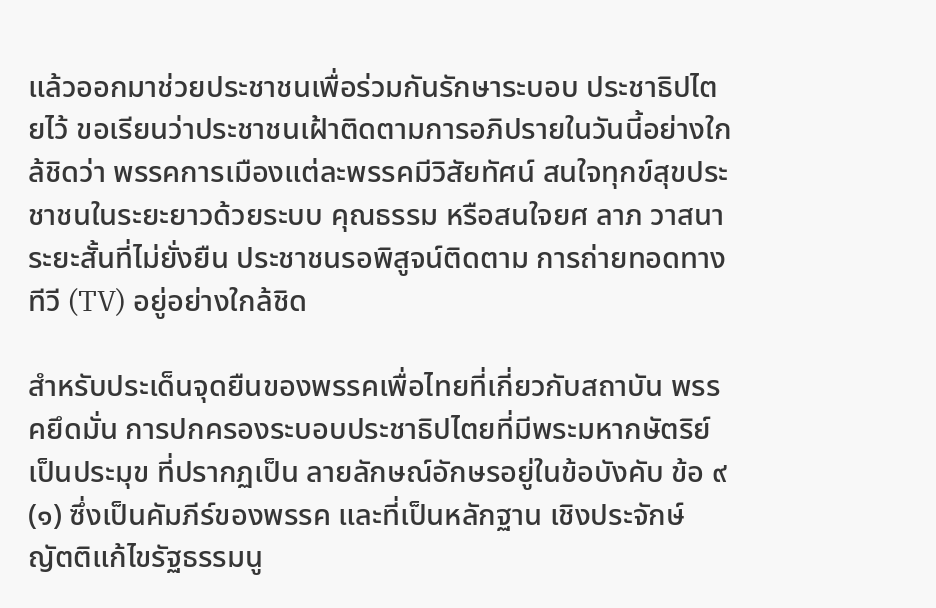แล้วออกมาช่วยประชาชนเพื่อร่วมกันรักษาระบอบ ประชาธิปไตยไว้ ขอเรียนว่าประชาชนเฝ้าติดตามการอภิปรายในวันนี้อย่างใกล้ชิดว่า พรรคการเมืองแต่ละพรรคมีวิสัยทัศน์ สนใจทุกข์สุขประชาชนในระยะยาวด้วยระบบ คุณธรรม หรือสนใจยศ ลาภ วาสนาระยะสั้นที่ไม่ยั่งยืน ประชาชนรอพิสูจน์ติดตาม การถ่ายทอดทางทีวี (TV) อยู่อย่างใกล้ชิด

สำหรับประเด็นจุดยืนของพรรคเพื่อไทยที่เกี่ยวกับสถาบัน พรรคยึดมั่น การปกครองระบอบประชาธิปไตยที่มีพระมหากษัตริย์เป็นประมุข ที่ปรากฏเป็น ลายลักษณ์อักษรอยู่ในข้อบังคับ ข้อ ๙ (๑) ซึ่งเป็นคัมภีร์ของพรรค และที่เป็นหลักฐาน เชิงประจักษ์ ญัตติแก้ไขรัฐธรรมนู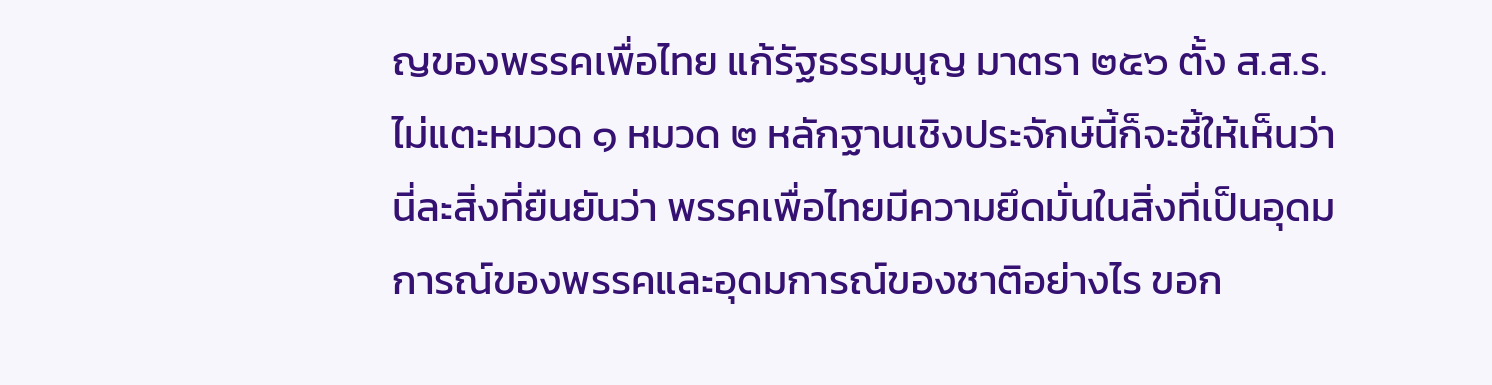ญของพรรคเพื่อไทย แก้รัฐธรรมนูญ มาตรา ๒๕๖ ตั้ง ส.ส.ร. ไม่แตะหมวด ๑ หมวด ๒ หลักฐานเชิงประจักษ์นี้ก็จะชี้ให้เห็นว่านี่ละสิ่งที่ยืนยันว่า พรรคเพื่อไทยมีความยึดมั่นในสิ่งที่เป็นอุดมการณ์ของพรรคและอุดมการณ์ของชาติอย่างไร ขอก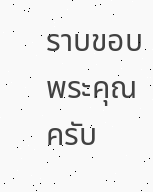ราบขอบพระคุณครับ